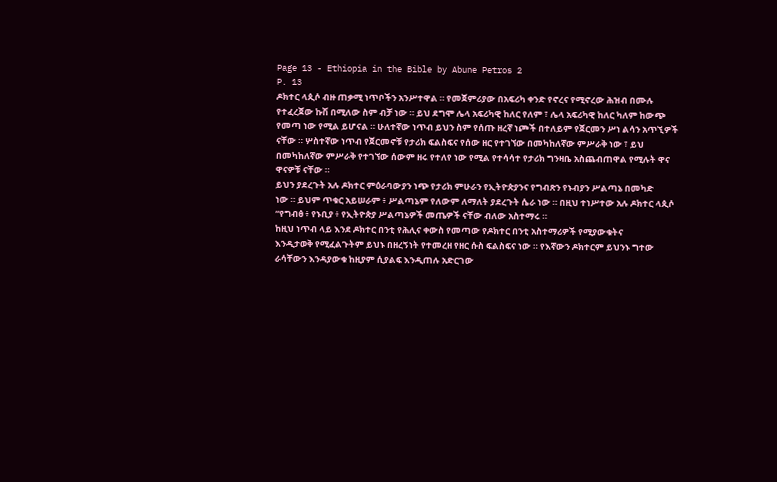Page 13 - Ethiopia in the Bible by Abune Petros 2
P. 13
ዶክተር ላጲሶ ብዙ ጠቃሚ ነጥቦችን አንሥተዋል ። የመጀምሪያው በአፍሪካ ቀንድ የኖረና የሚኖረው ሕዝብ በሙሉ
የተፈረጀው ኩሽ በሚለው ስም ብቻ ነው ። ይህ ደግሞ ሌላ አፍሪካዊ ከለር የለም ፣ ሌላ አፍሪካዊ ከለር ካለም ከውጭ
የመጣ ነው የሚል ይሆናል ። ሁለተኛው ነጥብ ይህን ስም የሰጡ ዘረኛ ነጮች በተለይም የጀርመን ሥነ ልሳን አጥኚዎች
ናቸው ። ሦስተኛው ነጥብ የጀርመኖቹ የታሪክ ፍልስፍና የሰው ዘር የተገኘው በመካከለኛው ምሥራቅ ነው ፣ ይህ
በመካከለኛው ምሥራቅ የተገኘው ሰውም ዘሩ የተለየ ነው የሚል የተሳሳተ የታሪክ ግንዛቤ አስጨብጠዋል የሚሉት ዋና
ዋናዎቹ ናቸው ።
ይህን ያደረጉት አሉ ዶክተር ምዕራባውያን ነጭ የታሪክ ምሁራን የኢትዮጵያንና የግብጽን የኑብያን ሥልጣኔ በመካድ
ነው ። ይህም ጥቁር አይሠራም ፥ ሥልጣኔም የለውም ለማለት ያደረጉት ሴራ ነው ። በዚህ ተነሥተው አሉ ዶክተር ላጲሶ
“የግብፅ ፥ የኑቢያ ፥ የኢትዮጵያ ሥልጣኔዎች መጤዎች ናቸው ብለው አስተማሩ ።
ከዚህ ነጥብ ላይ እንደ ዶክተር በንቲ የሕሊና ቀውስ የመጣው የዶክተር በንቲ አስተማሪዎች የሚያውቁትና
እንዲታወቅ የሚፈልጉትም ይህኑ በዘረኝነት የተመረዘ የዘር ሱስ ፍልስፍና ነው ። የእኛውን ዶክተርም ይህንኑ ግተው
ራሳቸውን እንዳያውቁ ከዚያም ሲያልፍ እንዲጠሉ አድርገው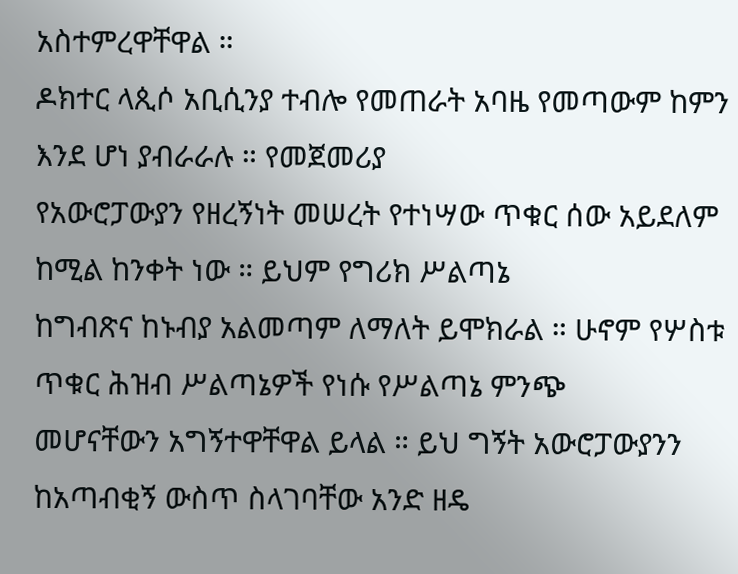አስተምረዋቸዋል ።
ዶክተር ላጲሶ አቢሲንያ ተብሎ የመጠራት አባዜ የመጣውም ከምን እንደ ሆነ ያብራራሉ ። የመጀመሪያ
የአውሮፓውያን የዘረኝነት መሠረት የተነሣው ጥቁር ሰው አይደለም ከሚል ከንቀት ነው ። ይህም የግሪክ ሥልጣኔ
ከግብጽና ከኑብያ አልመጣም ለማለት ይሞክራል ። ሁኖም የሦስቱ ጥቁር ሕዝብ ሥልጣኔዎች የነሱ የሥልጣኔ ምንጭ
መሆናቸውን አግኝተዋቸዋል ይላል ። ይህ ግኝት አውሮፓውያንን ከአጣብቂኝ ውስጥ ስላገባቸው አንድ ዘዴ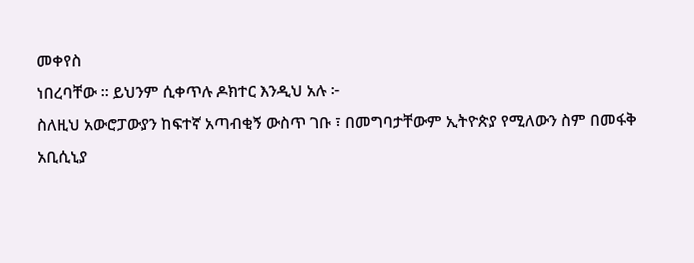መቀየስ
ነበረባቸው ። ይህንም ሲቀጥሉ ዶክተር እንዲህ አሉ ፦
ስለዚህ አውሮፓውያን ከፍተኛ አጣብቂኝ ውስጥ ገቡ ፣ በመግባታቸውም ኢትዮጵያ የሚለውን ስም በመፋቅ
አቢሲኒያ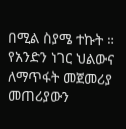በሚል ስያሜ ተኩት ። የአንድን ነገር ህልውና ለማጥፋት መጀመሪያ መጠሪያውን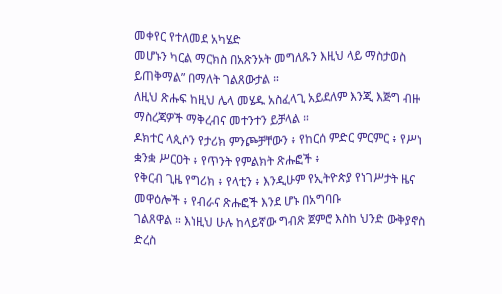መቀየር የተለመደ አካሄድ
መሆኑን ካርል ማርክስ በአጽንኦት መግለጹን እዚህ ላይ ማስታወስ ይጠቅማል” በማለት ገልጸውታል ።
ለዚህ ጽሑፍ ከዚህ ሌላ መሄዱ አስፈላጊ አይደለም እንጂ እጅግ ብዙ ማስረጃዎች ማቅረብና መተንተን ይቻላል ።
ዶክተር ላጲሶን የታሪክ ምንጮቻቸውን ፥ የከርሰ ምድር ምርምር ፥ የሥነ ቋንቋ ሥርዐት ፥ የጥንት የምልክት ጽሑፎች ፥
የቅርብ ጊዜ የግሪክ ፥ የላቲን ፥ እንዲሁም የኢትዮጵያ የነገሥታት ዜና መዋዕሎች ፥ የብራና ጽሑፎች እንደ ሆኑ በአግባቡ
ገልጸዋል ። እነዚህ ሁሉ ከላይኛው ግብጽ ጀምሮ እስከ ህንድ ውቅያኖስ ድረስ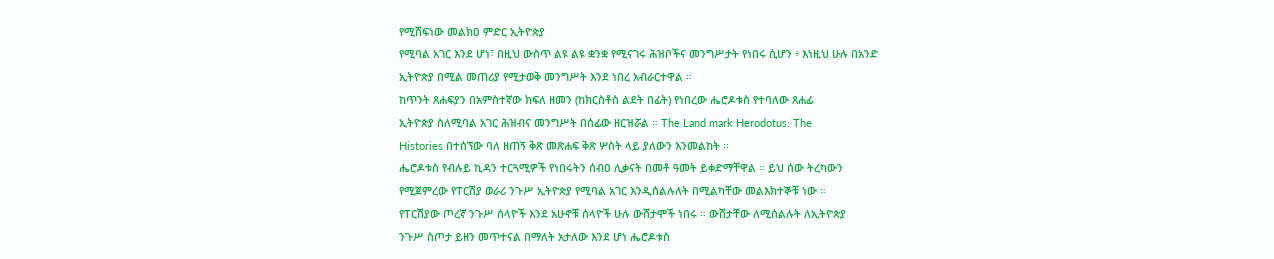የሚሸፍነው መልክዐ ምድር ኢትዮጵያ
የሚባል አገር እንደ ሆነ፣ በዚህ ውስጥ ልዩ ልዩ ቋንቋ የሚናገሩ ሕዝቦችና መንግሥታት የነበሩ ሲሆን ፥ እነዚህ ሁሉ በአንድ
ኢትዮጵያ በሚል መጠሪያ የሚታወቅ መንግሥት እንደ ነበረ አብራርተዋል ።
ከጥንት ጸሐፍያን በአምስተኛው ክፍለ ዘመን (ከክርስቶስ ልደት በፊት) የነበረው ሔሮዶቱስ የተባለው ጸሐፊ
ኢትዮጵያ ስለሚባል አገር ሕዝብና መንግሥት በሰፊው ዘርዝሯል ። The Land mark Herodotus: The
Histories በተሰኘው ባለ ዘጠኝ ቅጽ መጽሐፍ ቅጽ ሦስት ላይ ያለውን እንመልከት ።
ሔሮዶቱስ የብሉይ ኪዳን ተርጓሚዎች የነበሩትን ሰብዐ ሊቃናት በመቶ ዓመት ይቀድማቸዋል ። ይህ ሰው ትረካውን
የሚጀምረው የፐርሽያ ወራሪ ንጉሥ ኢትዮጵያ የሚባል አገር እንዲሰልሉለት በሚልካቸው መልእክተኞቹ ነው ።
የፐርሽያው ጦረኛ ንጉሥ ሰላዮች እንደ አሁኖቹ ሰላዮች ሁሉ ውሸታሞች ነበሩ ። ውሸታቸው ለሚሰልሉት ለኢትዮጵያ
ንጉሥ ስጦታ ይዘን መጥተናል በማለት አታለው እንደ ሆነ ሔሮዶቱስ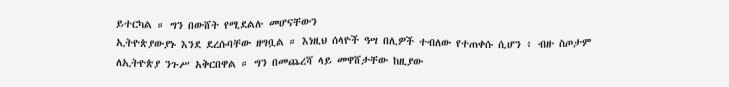ይተርካል ። ግን በውሸት የሚደልሉ መሆናቸውን
ኢትዮጵያውያኑ እንደ ደረሱባቸው ዘግቧል ። እነዚህ ሰላዮች ዓሣ በሊዎች ተብለው የተጠቀሱ ሲሆን ፥ ብዙ ስጦታም
ለኢትዮጵያ ንጉሥ አቅርበዋል ። ግን በመጨረሻ ላይ መዋሸታቸው ከዚያው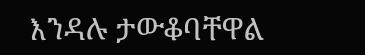እንዳሉ ታውቆባቸዋል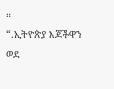።
“.ኢትዮጵያ እጆችዋን ወደ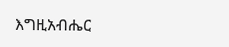እግዚአብሔር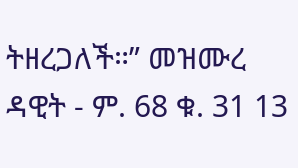ትዘረጋለች።” መዝሙረ ዳዊት - ም. 68 ቁ. 31 13